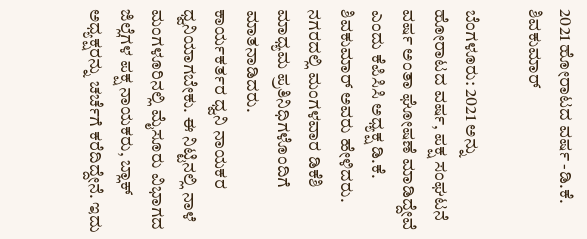2021 ಹೋರಾಟದ ವರ್ಷ -ಡಿ.ಕೆ. ಶಿವಕುಮಾರ್

ಬೆಂಗಳೂರು: 2021 ಅನ್ನು ಹೋರಾಟದ ವರ್ಷ, ಪಕ್ಷ ಸಂಘಟನೆ ವರ್ಷ ಅಂತಾ ಘೋಷಣೆ ಮಾಡಿದ್ದೇವೆ ಎಂದು ಕೆಪಿಸಿಸಿ ಅಧ್ಯಕ್ಷ ಡಿ.ಕೆ. ಶಿವಕುಮಾರ್ ಅವರು ಹೇಳಿದರು.
ನಗರದಲ್ಲಿ ಮಂಗಳವಾರ ಡಿಕೆಶಿ ಮಾಧ್ಯಮ ಪ್ರತಿನಿಧಿಗಳೊಂದಿಗೆ ಮಾತನಾಡಿದರು.
ಕಾರ್ಯಕರ್ತರ ಧ್ವನಿ ನಾಯಕರ ಧ್ವನಿಯಾಗಬೇಕು. ಈ ನಿಟ್ಟಿನಲ್ಲಿ ನಾಳೆ ಮಂಗಳೂರಿನಲ್ಲಿ ಮೈಸೂರು ವಿಭಾಗದ ಜಿಲ್ಲೆಗಳ ಪಕ್ಷ ನಾಯಕರು, ಬ್ಲಾಕ್ ಅಧ್ಯಕ್ಷರನ್ನು ಚರ್ಚೆಗೆ ಕರೆದಿದ್ದೇನೆ. ಇದು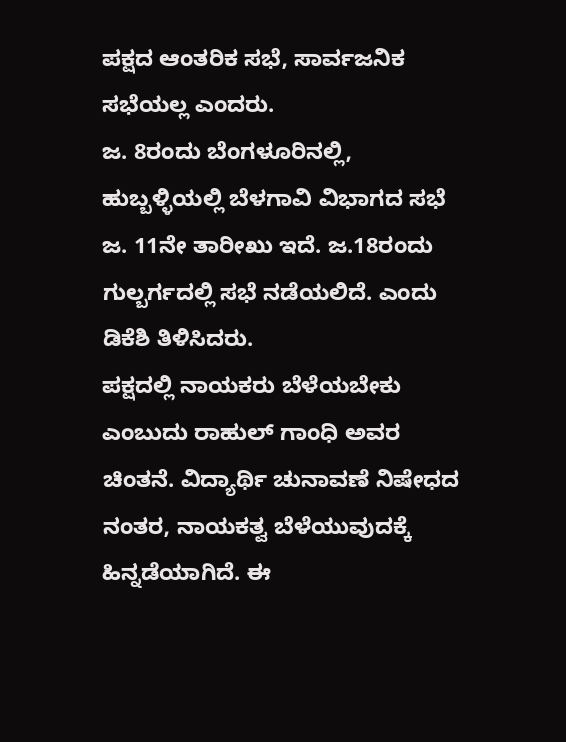ಪಕ್ಷದ ಆಂತರಿಕ ಸಭೆ, ಸಾರ್ವಜನಿಕ ಸಭೆಯಲ್ಲ ಎಂದರು.
ಜ. 8ರಂದು ಬೆಂಗಳೂರಿನಲ್ಲಿ, ಹುಬ್ಬಳ್ಳಿಯಲ್ಲಿ ಬೆಳಗಾವಿ ವಿಭಾಗದ ಸಭೆ ಜ. 11ನೇ ತಾರೀಖು ಇದೆ. ಜ.18ರಂದು ಗುಲ್ಬರ್ಗದಲ್ಲಿ ಸಭೆ ನಡೆಯಲಿದೆ. ಎಂದು ಡಿಕೆಶಿ ತಿಳಿಸಿದರು.
ಪಕ್ಷದಲ್ಲಿ ನಾಯಕರು ಬೆಳೆಯಬೇಕು ಎಂಬುದು ರಾಹುಲ್ ಗಾಂಧಿ ಅವರ ಚಿಂತನೆ. ವಿದ್ಯಾರ್ಥಿ ಚುನಾವಣೆ ನಿಷೇಧದ ನಂತರ, ನಾಯಕತ್ವ ಬೆಳೆಯುವುದಕ್ಕೆ ಹಿನ್ನಡೆಯಾಗಿದೆ. ಈ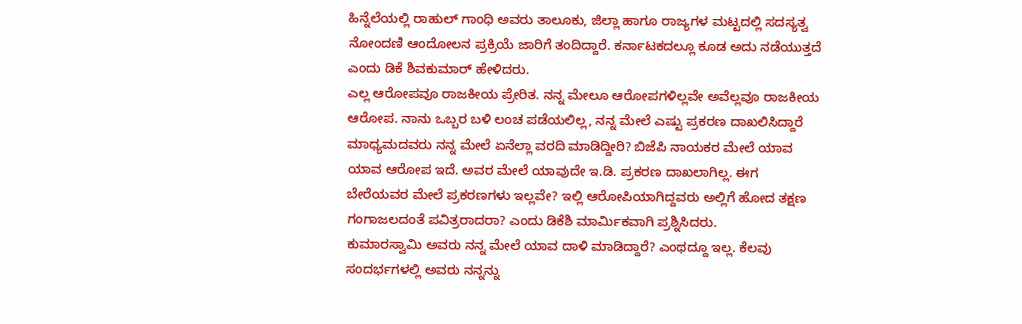ಹಿನ್ನೆಲೆಯಲ್ಲಿ ರಾಹುಲ್ ಗಾಂಧಿ ಅವರು ತಾಲೂಕು, ಜಿಲ್ಲಾ ಹಾಗೂ ರಾಜ್ಯಗಳ ಮಟ್ಟದಲ್ಲಿ ಸದಸ್ಯತ್ವ ನೋಂದಣಿ ಆಂದೋಲನ ಪ್ರಕ್ರಿಯೆ ಜಾರಿಗೆ ತಂದಿದ್ದಾರೆ. ಕರ್ನಾಟಕದಲ್ಲೂ ಕೂಡ ಅದು ನಡೆಯುತ್ತದೆ ಎಂದು ಡಿಕೆ ಶಿವಕುಮಾರ್ ಹೇಳಿದರು.
ಎಲ್ಲ ಆರೋಪವೂ ರಾಜಕೀಯ ಪ್ರೇರಿತ. ನನ್ನ ಮೇಲೂ ಆರೋಪಗಳಿಲ್ಲವೇ ಅವೆಲ್ಲವೂ ರಾಜಕೀಯ ಆರೋಪ. ನಾನು ಒಬ್ಬರ ಬಳಿ ಲಂಚ ಪಡೆಯಲಿಲ್ಲ, ನನ್ನ ಮೇಲೆ ಎಷ್ಟು ಪ್ರಕರಣ ದಾಖಲಿಸಿದ್ದಾರೆ ಮಾಧ್ಯಮದವರು ನನ್ನ ಮೇಲೆ ಏನೆಲ್ಲಾ ವರದಿ ಮಾಡಿದ್ದೀರಿ? ಬಿಜೆಪಿ ನಾಯಕರ ಮೇಲೆ ಯಾವ ಯಾವ ಆರೋಪ ಇದೆ. ಅವರ ಮೇಲೆ ಯಾವುದೇ ಇ.ಡಿ. ಪ್ರಕರಣ ದಾಖಲಾಗಿಲ್ಲ. ಈಗ ಬೇರೆಯವರ ಮೇಲೆ ಪ್ರಕರಣಗಳು ಇಲ್ಲವೇ? ಇಲ್ಲಿ ಆರೋಪಿಯಾಗಿದ್ದವರು ಅಲ್ಲಿಗೆ ಹೋದ ತಕ್ಷಣ ಗಂಗಾಜಲದಂತೆ ಪವಿತ್ರರಾದರಾ? ಎಂದು ಡಿಕೆಶಿ ಮಾರ್ಮಿಕವಾಗಿ ಪ್ರಶ್ನಿಸಿದರು.
ಕುಮಾರಸ್ವಾಮಿ ಅವರು ನನ್ನ ಮೇಲೆ ಯಾವ ದಾಳಿ ಮಾಡಿದ್ದಾರೆ? ಎಂಥದ್ದೂ ಇಲ್ಲ. ಕೆಲವು ಸಂದರ್ಭಗಳಲ್ಲಿ ಅವರು ನನ್ನನ್ನು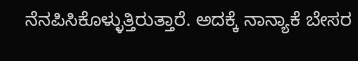ನೆನಪಿಸಿಕೊಳ್ಳುತ್ತಿರುತ್ತಾರೆ. ಅದಕ್ಕೆ ನಾನ್ಯಾಕೆ ಬೇಸರ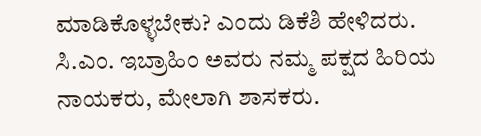ಮಾಡಿಕೊಳ್ಳಬೇಕು? ಎಂದು ಡಿಕೆಶಿ ಹೇಳಿದರು.
ಸಿ.ಎಂ. ಇಬ್ರಾಹಿಂ ಅವರು ನಮ್ಮ ಪಕ್ಷದ ಹಿರಿಯ ನಾಯಕರು, ಮೇಲಾಗಿ ಶಾಸಕರು.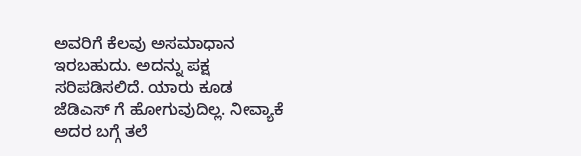ಅವರಿಗೆ ಕೆಲವು ಅಸಮಾಧಾನ ಇರಬಹುದು. ಅದನ್ನು ಪಕ್ಷ ಸರಿಪಡಿಸಲಿದೆ. ಯಾರು ಕೂಡ ಜೆಡಿಎಸ್ ಗೆ ಹೋಗುವುದಿಲ್ಲ. ನೀವ್ಯಾಕೆ ಅದರ ಬಗ್ಗೆ ತಲೆ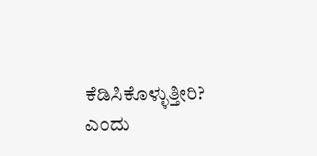ಕೆಡಿಸಿಕೊಳ್ಳುತ್ತೀರಿ? ಎಂದು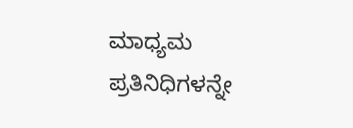ಮಾಧ್ಯಮ ಪ್ರತಿನಿಧಿಗಳನ್ನೇ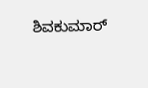ಶಿವಕುಮಾರ್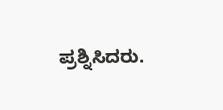ಪ್ರಶ್ನಿಸಿದರು.